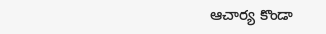ఆచార్య కొండా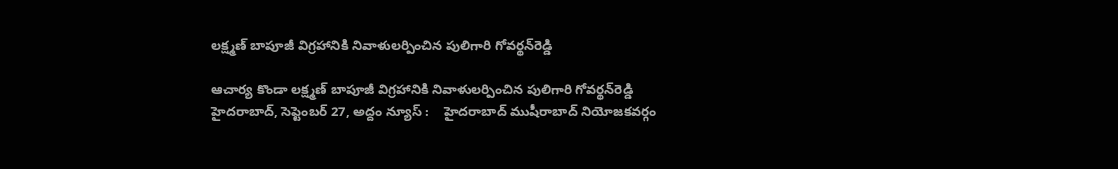ల‌క్ష్మ‌ణ్ బాపూజీ విగ్ర‌హానికి నివాళుల‌ర్పించిన పులిగారి గోవ‌ర్థ‌న్‌రెడ్డి

ఆచార్య కొండా ల‌క్ష్మ‌ణ్ బాపూజీ విగ్ర‌హానికి నివాళుల‌ర్పించిన పులిగారి గోవ‌ర్థ‌న్‌రెడ్డి హైదరాబాద్, సెప్టెంబ‌ర్ 27, అద్దం న్యూస్ :    హైద‌రాబాద్ ముషీరాబాద్ నియోజ‌క‌వ‌ర్గం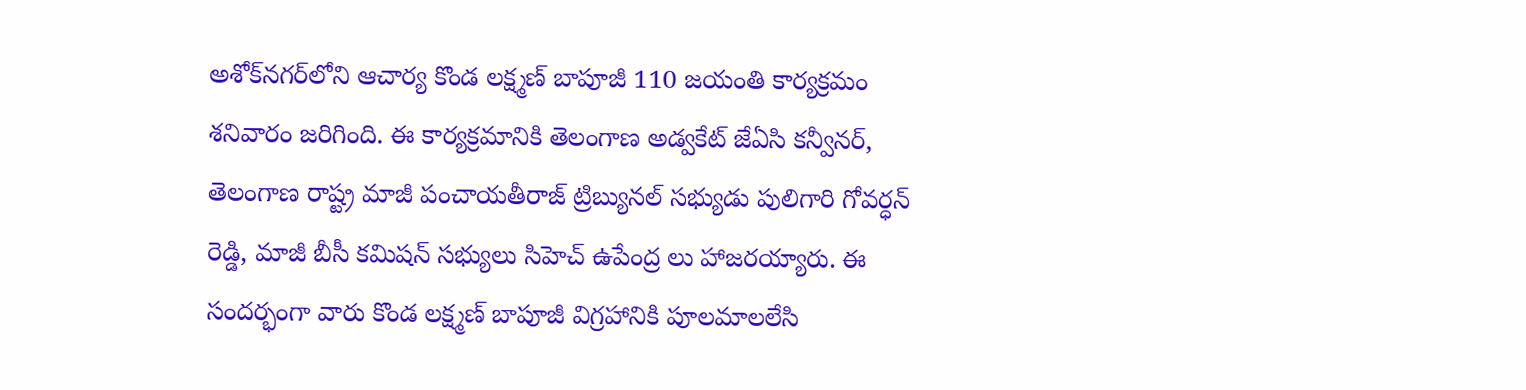అశోక్‌న‌గ‌ర్‌లోని ఆచార్య కొండ‌ లక్ష్మణ్ బాపూజీ 110 జయంతి కార్య‌క్ర‌మం శ‌నివారం జ‌రిగింది. ఈ కార్య‌క్రమానికి తెలంగాణ అడ్వ‌కేట్ జేఏసి క‌న్వీన‌ర్‌, తెలంగాణ రాష్ట్ర మాజీ పంచాయతీరాజ్ ట్రిబ్యునల్ సభ్యుడు పులిగారి గోవర్ధన్ రెడ్డి, మాజీ బీసీ కమిషన్ సభ్యులు సిహెచ్ ఉపేంద్ర లు హాజ‌ర‌య్యారు. ఈ సందర్భంగా వారు కొండ ల‌క్ష్మ‌ణ్ బాపూజీ విగ్ర‌హానికి పూల‌మాల‌లేసి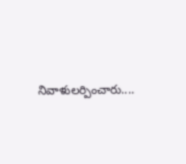నివాళుల‌ర్పించారు....